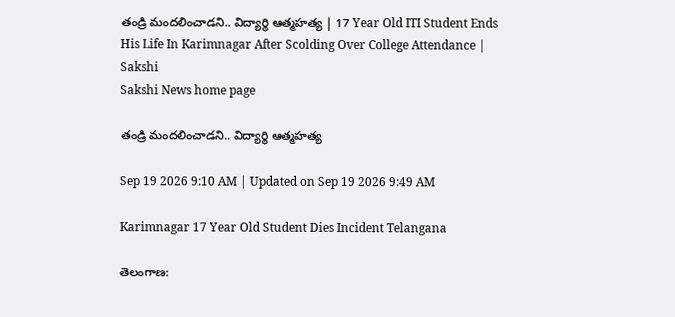తండ్రి మందలించాడని.. విద్యార్థి ఆత్మహత్య | 17 Year Old ITI Student Ends His Life In Karimnagar After Scolding Over College Attendance | Sakshi
Sakshi News home page

తండ్రి మందలించాడని.. విద్యార్థి ఆత్మహత్య

Sep 19 2026 9:10 AM | Updated on Sep 19 2026 9:49 AM

Karimnagar 17 Year Old Student Dies Incident Telangana

తెలంగాణ: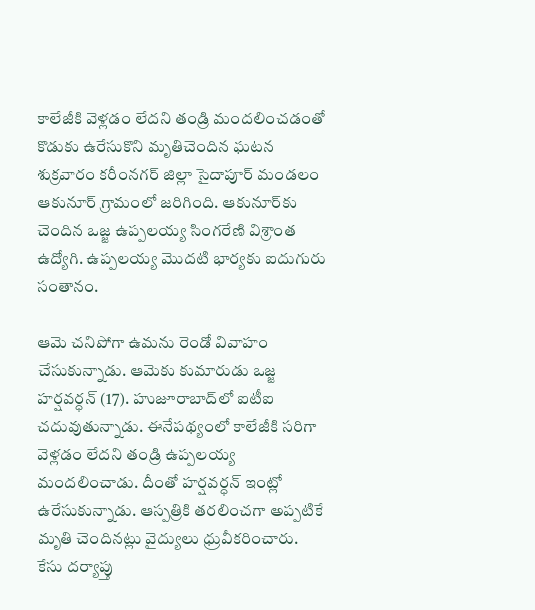కాలేజీకి వెళ్లడం లేదని తండ్రి మందలించడంతో కొడుకు ఉరేసుకొని మృతిచెందిన ఘటన శుక్రవారం కరీంనగర్‌ జిల్లా సైదాపూర్‌ మండలం ఆకునూర్‌ గ్రామంలో జరిగింది. ఆకునూర్‌కు చెందిన ఒజ్జ ఉప్పలయ్య సింగరేణి విశ్రాంత ఉద్యోగి. ఉప్పలయ్య మొదటి భార్యకు ఐదుగురు సంతానం.

ఆమె చనిపోగా ఉమను రెండో వివాహం చేసుకున్నాడు. ఆమెకు కుమారుడు ఒజ్జ హర్షవర్ధన్‌ (17). హుజూరాబాద్‌లో ఐటీఐ చదువుతున్నాడు. ఈనేపథ్యంలో కాలేజీకి సరిగా వెళ్లడం లేదని తండ్రి ఉప్పలయ్య మందలించాడు. దీంతో హర్షవర్ధన్‌ ఇంట్లో ఉరేసుకున్నాడు. ఆస్పత్రికి తరలించగా అప్పటికే మృతి చెందినట్లు వైద్యులు ధ్రువీకరించారు. కేసు దర్యాప్తు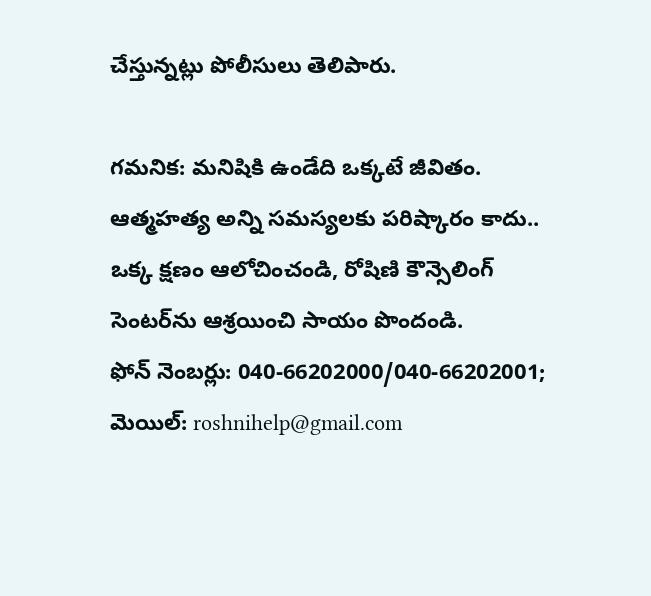చేస్తున్నట్లు పోలీసులు తెలిపారు.

గమనిక: మనిషికి ఉండేది ఒక్కటే జీవితం. ఆత్మహత్య అన్ని సమస్యలకు పరిష్కారం కాదు.. ఒక్క క్షణం ఆలోచించండి, రోషిణి కౌన్సెలింగ్‌ సెంటర్‌ను ఆశ్రయించి సాయం పొందండి.
ఫోన్‌ నెంబర్లు: 040-66202000/040-66202001; మెయిల్: roshnihelp@gmail.com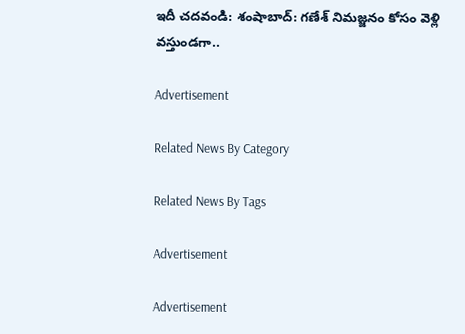ఇదీ చదవండి: శంషాబాద్‌: గణేశ్‌ నిమజ్జనం కోసం వెళ్లి వస్తుండగా..

Advertisement

Related News By Category

Related News By Tags

Advertisement

Advertisement